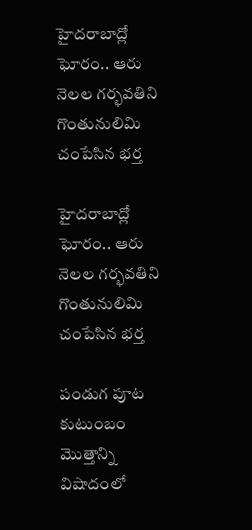హైదరాబాద్లో ఘోరం.. ఆరు నెలల గర్భవతిని గొంతునులిమి చంపేసిన భర్త

హైదరాబాద్లో ఘోరం.. ఆరు నెలల గర్భవతిని గొంతునులిమి చంపేసిన భర్త

పండుగ పూట కుటుంబం మొత్తాన్ని విషాదంలో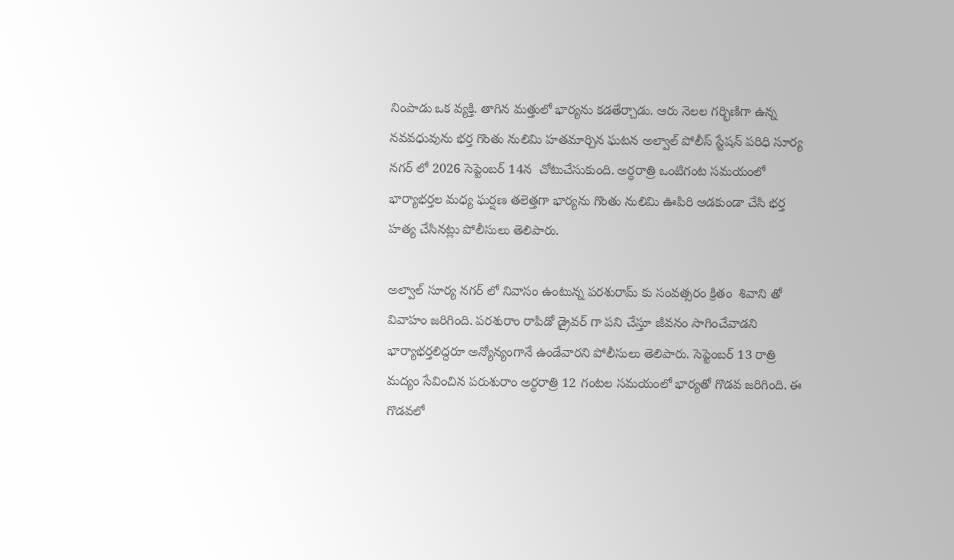నింపాడు ఒక వ్యక్తి. తాగిన మత్తులో భార్యను కడతేర్చాడు. ఆరు నెలల గర్భిణిగా ఉన్న నవవధువును భర్త గొంతు నులిమి హతమార్చిన ఘటన అల్వాల్ పోలీస్ స్టేషన్ పరిధి సూర్య నగర్ లో 2026 సెప్టెంబర్ 14న  చోటుచేసుకుంది. అర్ధరాత్రి ఒంటిగంట సమయంలో భార్యాభర్తల మధ్య ఘర్షణ తలెత్తగా భార్యను గొంతు నులిమి ఊపిరి ఆడకుండా చేసి భర్త హత్య చేసినట్లు పోలీసులు తెలిపారు.

అల్వాల్ సూర్య నగర్ లో నివాసం ఉంటున్న పరశురామ్ కు సంవత్సరం క్రితం  శివాని తో వివాహం జరిగింది. పరశురాం రాపిడో డ్రైవర్ గా పని చేస్తూ జీవనం సాగించేవాడని భార్యాభర్తలిద్దరూ అన్యోన్యంగానే ఉండేవారని పోలీసులు తెలిపారు. సెప్టెంబర్ 13 రాత్రి మద్యం సేవించిన పరుశురాం అర్ధరాత్రి 12 గంటల సమయంలో భార్యతో గొడవ జరిగింది. ఈ గొడవలో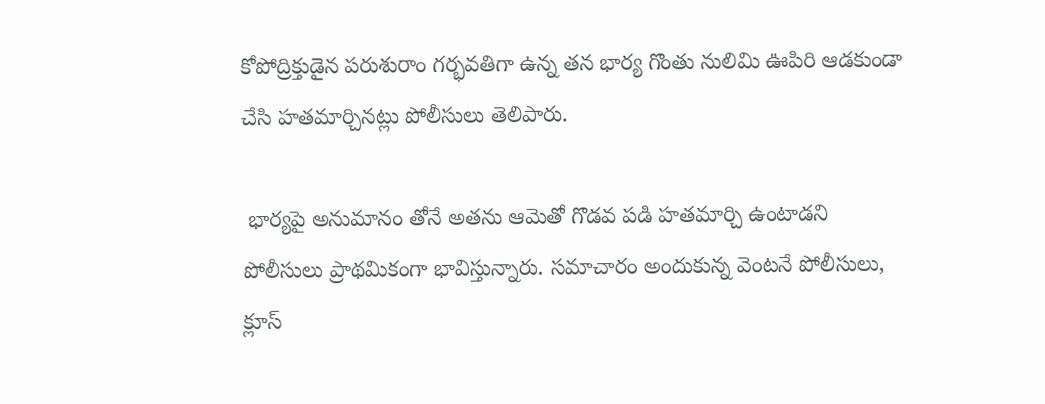కోపోద్రిక్తుడైన పరుశురాం గర్భవతిగా ఉన్న తన భార్య గొంతు నులిమి ఊపిరి ఆడకుండా చేసి హతమార్చినట్లు పోలీసులు తెలిపారు.

 భార్యపై అనుమానం తోనే అతను ఆమెతో గొడవ పడి హతమార్చి ఉంటాడని పోలీసులు ప్రాథమికంగా భావిస్తున్నారు. సమాచారం అందుకున్న వెంటనే పోలీసులు, క్లూస్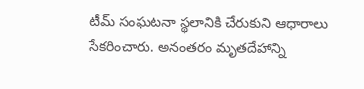టీమ్ సంఘటనా స్థలానికి చేరుకుని ఆధారాలు సేకరించారు. అనంతరం మృతదేహాన్ని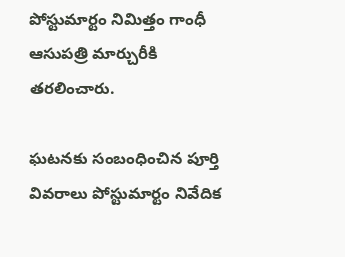పోస్టుమార్టం నిమిత్తం గాంధీ ఆసుపత్రి మార్చురీకి తరలించారు.

ఘటనకు సంబంధించిన పూర్తి వివరాలు పోస్టుమార్టం నివేదిక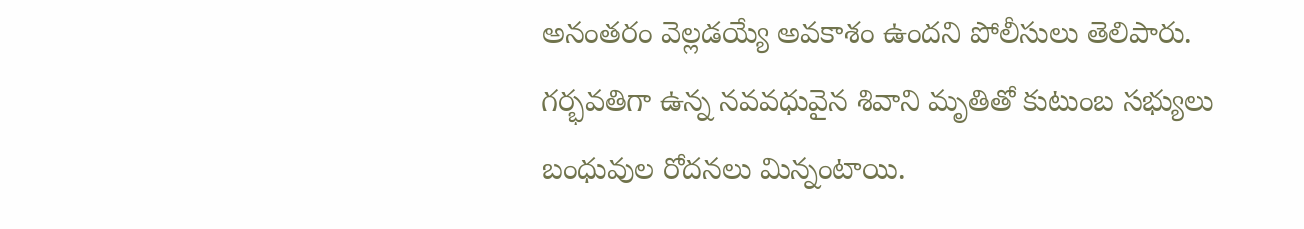అనంతరం వెల్లడయ్యే అవకాశం ఉందని పోలీసులు తెలిపారు. గర్భవతిగా ఉన్న నవవధువైన శివాని మృతితో కుటుంబ సభ్యులు బంధువుల రోదనలు మిన్నంటాయి.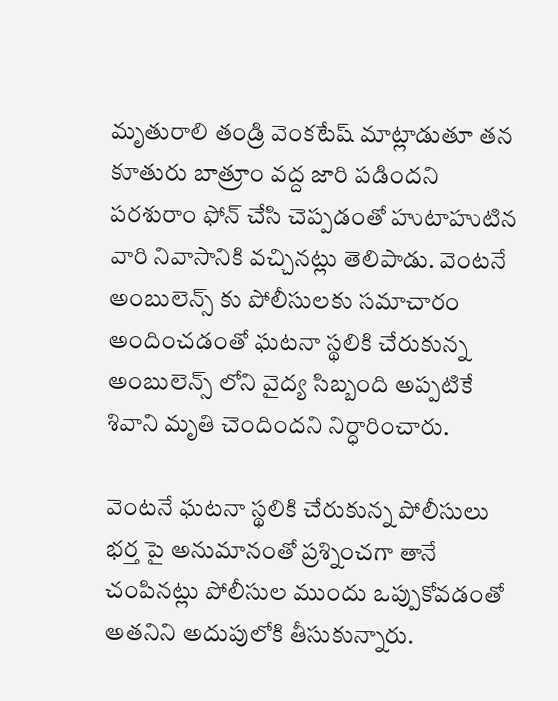మృతురాలి తండ్రి వెంకటేష్ మాట్లాడుతూ తన కూతురు బాత్రూం వద్ద జారి పడిందని పరశురాం ఫోన్ చేసి చెప్పడంతో హుటాహుటిన వారి నివాసానికి వచ్చినట్లు తెలిపాడు. వెంటనే అంబులెన్స్ కు పోలీసులకు సమాచారం అందించడంతో ఘటనా స్థలికి చేరుకున్న అంబులెన్స్ లోని వైద్య సిబ్బంది అప్పటికే శివాని మృతి చెందిందని నిర్ధారించారు.

వెంటనే ఘటనా స్థలికి చేరుకున్న పోలీసులు భర్త పై అనుమానంతో ప్రశ్నించగా తానే చంపినట్లు పోలీసుల ముందు ఒప్పుకోవడంతో అతనిని అదుపులోకి తీసుకున్నారు.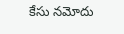కేసు నమోదు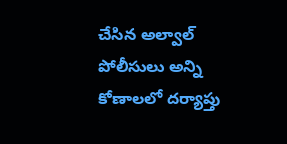చేసిన అల్వాల్ పోలీసులు అన్ని కోణాలలో దర్యాప్తు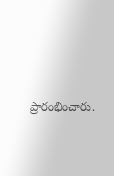ప్రారంభించారు.